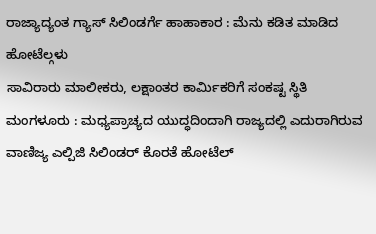ರಾಜ್ಯಾದ್ಯಂತ ಗ್ಯಾಸ್ ಸಿಲಿಂಡರ್ಗೆ ಹಾಹಾಕಾರ : ಮೆನು ಕಡಿತ ಮಾಡಿದ ಹೋಟೆಲ್ಗಳು
ಸಾವಿರಾರು ಮಾಲೀಕರು, ಲಕ್ಷಾಂತರ ಕಾರ್ಮಿಕರಿಗೆ ಸಂಕಷ್ಟ ಸ್ಥಿತಿ ಮಂಗಳೂರು : ಮಧ್ಯಪ್ರಾಚ್ಯದ ಯುದ್ಧದಿಂದಾಗಿ ರಾಜ್ಯದಲ್ಲಿ ಎದುರಾಗಿರುವ ವಾಣಿಜ್ಯ ಎಲ್ಪಿಜಿ ಸಿಲಿಂಡರ್ ಕೊರತೆ ಹೋಟೆಲ್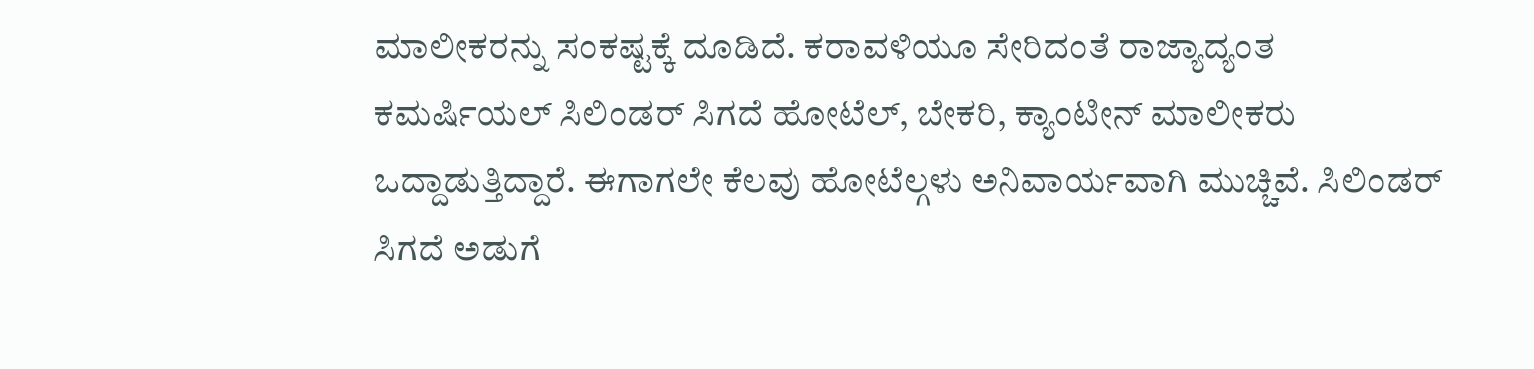ಮಾಲೀಕರನ್ನು ಸಂಕಷ್ಟಕ್ಕೆ ದೂಡಿದೆ. ಕರಾವಳಿಯೂ ಸೇರಿದಂತೆ ರಾಜ್ಯಾದ್ಯಂತ ಕಮರ್ಷಿಯಲ್ ಸಿಲಿಂಡರ್ ಸಿಗದೆ ಹೋಟೆಲ್, ಬೇಕರಿ, ಕ್ಯಾಂಟೀನ್ ಮಾಲೀಕರು ಒದ್ದಾಡುತ್ತಿದ್ದಾರೆ. ಈಗಾಗಲೇ ಕೆಲವು ಹೋಟೆಲ್ಗಳು ಅನಿವಾರ್ಯವಾಗಿ ಮುಚ್ಚಿವೆ. ಸಿಲಿಂಡರ್ ಸಿಗದೆ ಅಡುಗೆ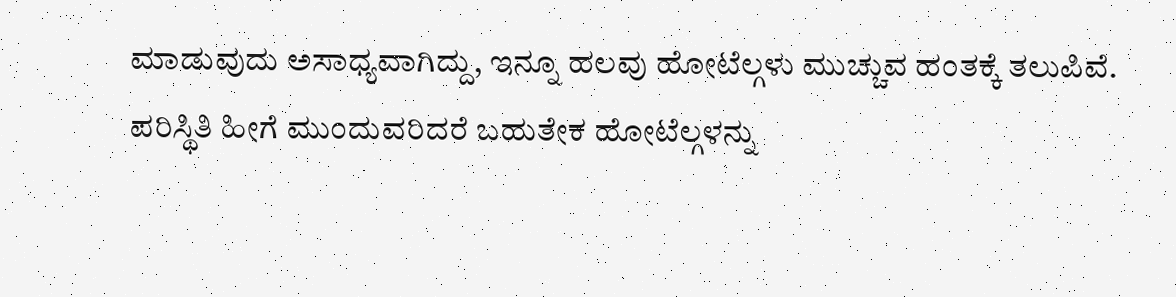ಮಾಡುವುದು ಅಸಾಧ್ಯವಾಗಿದ್ದು, ಇನ್ನೂ ಹಲವು ಹೋಟೆಲ್ಗಳು ಮುಚ್ಚುವ ಹಂತಕ್ಕೆ ತಲುಪಿವೆ. ಪರಿಸ್ಥಿತಿ ಹೀಗೆ ಮುಂದುವರಿದರೆ ಬಹುತೇಕ ಹೋಟೆಲ್ಗಳನ್ನು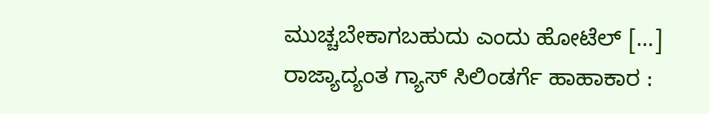ಮುಚ್ಚಬೇಕಾಗಬಹುದು ಎಂದು ಹೋಟೆಲ್ […]
ರಾಜ್ಯಾದ್ಯಂತ ಗ್ಯಾಸ್ ಸಿಲಿಂಡರ್ಗೆ ಹಾಹಾಕಾರ :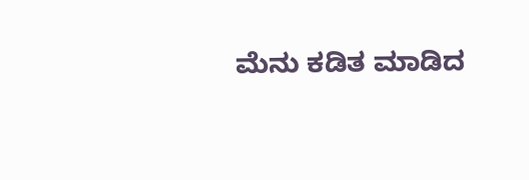ಮೆನು ಕಡಿತ ಮಾಡಿದ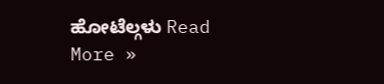ಹೋಟೆಲ್ಗಳು Read More »